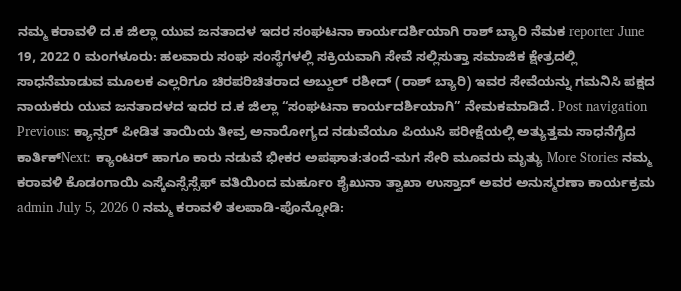ನಮ್ಮ ಕರಾವಳಿ ದ.ಕ ಜಿಲ್ಲಾ ಯುವ ಜನತಾದಳ ಇದರ ಸಂಘಟನಾ ಕಾರ್ಯದರ್ಶಿಯಾಗಿ ರಾಶ್ ಬ್ಯಾರಿ ನೆಮಕ reporter June 19, 2022 0 ಮಂಗಳೂರು: ಹಲವಾರು ಸಂಘ ಸಂಸ್ಥೆಗಳಲ್ಲಿ ಸಕ್ರಿಯವಾಗಿ ಸೇವೆ ಸಲ್ಲಿಸುತ್ತಾ ಸಮಾಜಿಕ ಕ್ಷೇತ್ರದಲ್ಲಿ ಸಾಧನೆಮಾಡುವ ಮೂಲಕ ಎಲ್ಲರಿಗೂ ಚಿರಪರಿಚಿತರಾದ ಅಬ್ದುಲ್ ರಶೀದ್ (ರಾಶ್ ಬ್ಯಾರಿ) ಇವರ ಸೇವೆಯನ್ನು ಗಮನಿಸಿ ಪಕ್ಷದ ನಾಯಕರು ಯುವ ಜನತಾದಳದ ಇದರ ದ.ಕ ಜಿಲ್ಲಾ “ಸಂಘಟನಾ ಕಾರ್ಯದರ್ಶಿಯಾಗಿ” ನೇಮಕಮಾಡಿದೆ. Post navigation Previous: ಕ್ಯಾನ್ಸರ್ ಪೀಡಿತ ತಾಯಿಯ ತೀವ್ರ ಅನಾರೋಗ್ಯದ ನಡುವೆಯೂ ಪಿಯುಸಿ ಪರೀಕ್ಷೆಯಲ್ಲಿ ಅತ್ಯುತ್ತಮ ಸಾಧನೆಗೈದ ಕಾರ್ತಿಕ್Next: ಕ್ಯಾಂಟರ್ ಹಾಗೂ ಕಾರು ನಡುವೆ ಭೀಕರ ಅಪಘಾತ:ತಂದೆ-ಮಗ ಸೇರಿ ಮೂವರು ಮೃತ್ಯು More Stories ನಮ್ಮ ಕರಾವಳಿ ಕೊಡಂಗಾಯಿ ಎಸ್ಕೆಎಸ್ಸೆಸ್ಸೆಫ್ ವತಿಯಿಂದ ಮರ್ಹೂಂ ಶೈಖುನಾ ತ್ವಾಖಾ ಉಸ್ತಾದ್ ಅವರ ಅನುಸ್ಮರಣಾ ಕಾರ್ಯಕ್ರಮ admin July 5, 2026 0 ನಮ್ಮ ಕರಾವಳಿ ತಲಪಾಡಿ-ಪೊನ್ನೋಡಿ: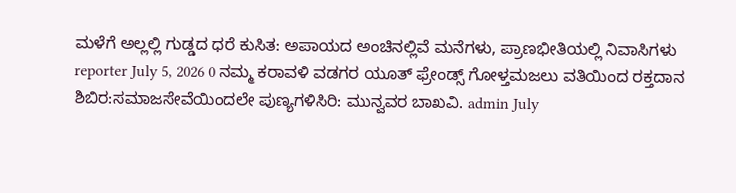ಮಳೆಗೆ ಅಲ್ಲಲ್ಲಿ ಗುಡ್ಡದ ಧರೆ ಕುಸಿತ: ಅಪಾಯದ ಅಂಚಿನಲ್ಲಿವೆ ಮನೆಗಳು, ಪ್ರಾಣಭೀತಿಯಲ್ಲಿ ನಿವಾಸಿಗಳು reporter July 5, 2026 0 ನಮ್ಮ ಕರಾವಳಿ ವಡಗರ ಯೂತ್ ಫ್ರೇಂಡ್ಸ್ ಗೋಳ್ತಮಜಲು ವತಿಯಿಂದ ರಕ್ತದಾನ ಶಿಬಿರ:ಸಮಾಜಸೇವೆಯಿಂದಲೇ ಪುಣ್ಯಗಳಿಸಿರಿ: ಮುನ್ವವರ ಬಾಖವಿ. admin July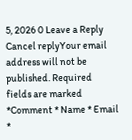5, 2026 0 Leave a Reply Cancel replyYour email address will not be published. Required fields are marked *Comment * Name * Email *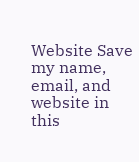Website Save my name, email, and website in this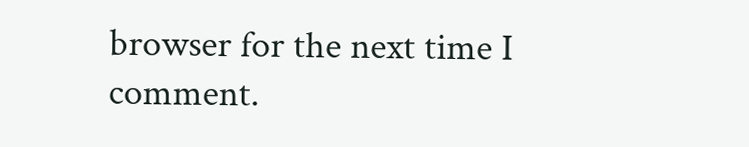browser for the next time I comment.